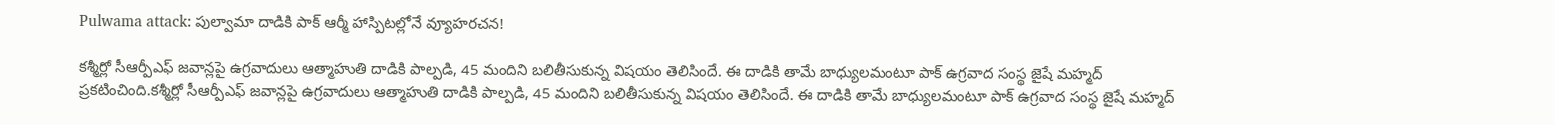Pulwama attack: పుల్వామా దాడికి పాక్ ఆర్మీ హాస్పిటల్లోనే వ్యూహరచన!

కశ్మీర్లో సీఆర్పీఎఫ్ జవాన్లపై ఉగ్రవాదులు ఆత్మాహుతి దాడికి పాల్పడి, 45 మందిని బలితీసుకున్న విషయం తెలిసిందే. ఈ దాడికి తామే బాధ్యులమంటూ పాక్ ఉగ్రవాద సంస్థ జైషే మహ్మద్ ప్రకటించింది.కశ్మీర్లో సీఆర్పీఎఫ్ జవాన్లపై ఉగ్రవాదులు ఆత్మాహుతి దాడికి పాల్పడి, 45 మందిని బలితీసుకున్న విషయం తెలిసిందే. ఈ దాడికి తామే బాధ్యులమంటూ పాక్ ఉగ్రవాద సంస్థ జైషే మహ్మద్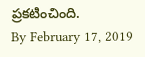ప్రకటించింది.
By February 17, 2019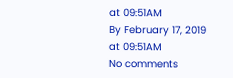at 09:51AM
By February 17, 2019 at 09:51AM
No comments